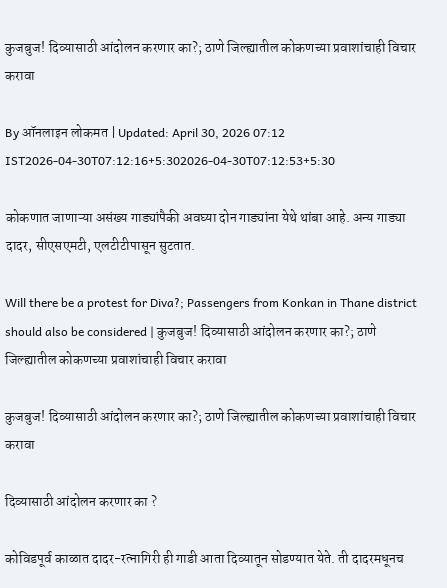कुजबुज! दिव्यासाठी आंदोलन करणार का?; ठाणे जिल्ह्यातील कोकणच्या प्रवाशांचाही विचार करावा

By ऑनलाइन लोकमत | Updated: April 30, 2026 07:12 IST2026-04-30T07:12:16+5:302026-04-30T07:12:53+5:30

कोकणात जाणाऱ्या असंख्य गाड्यांपैकी अवघ्या दोन गाड्यांना येथे थांबा आहे. अन्य गाड्या दादर, सीएसएमटी, एलटीटीपासून सुटतात.

Will there be a protest for Diva?; Passengers from Konkan in Thane district should also be considered | कुजबुज! दिव्यासाठी आंदोलन करणार का?; ठाणे जिल्ह्यातील कोकणच्या प्रवाशांचाही विचार करावा

कुजबुज! दिव्यासाठी आंदोलन करणार का?; ठाणे जिल्ह्यातील कोकणच्या प्रवाशांचाही विचार करावा

दिव्यासाठी आंदोलन करणार का ?

कोविडपूर्व काळात दादर-रत्नागिरी ही गाडी आता दिव्यातून सोडण्यात येते. ती दादरमधूनच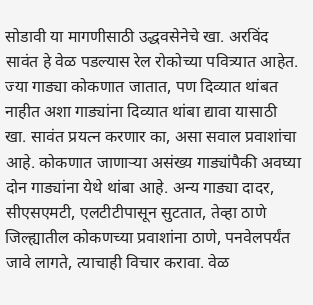सोडावी या मागणीसाठी उद्धवसेनेचे खा. अरविंद सावंत हे वेळ पडल्यास रेल रोकोच्या पवित्र्यात आहेत. ज्या गाड्या कोकणात जातात, पण दिव्यात थांबत नाहीत अशा गाड्यांना दिव्यात थांबा द्यावा यासाठी खा. सावंत प्रयत्न करणार का, असा सवाल प्रवाशांचा आहे. कोकणात जाणाऱ्या असंख्य गाड्यांपैकी अवघ्या दोन गाड्यांना येथे थांबा आहे. अन्य गाड्या दादर, सीएसएमटी, एलटीटीपासून सुटतात, तेव्हा ठाणे जिल्ह्यातील कोकणच्या प्रवाशांना ठाणे, पनवेलपर्यंत जावे लागते, त्याचाही विचार करावा. वेळ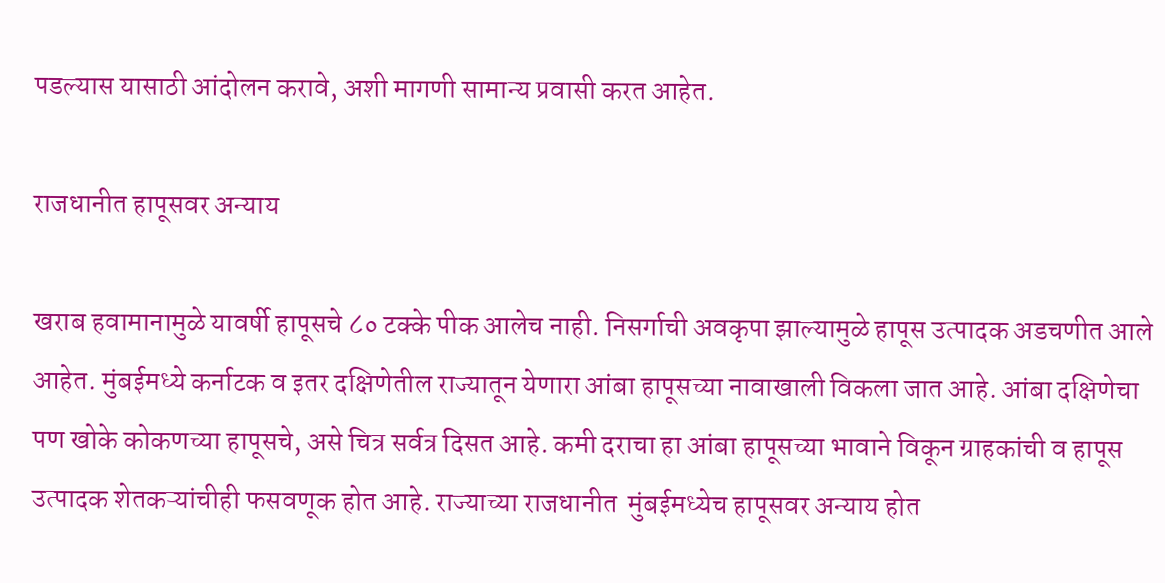पडल्यास यासाठी आंदोलन करावे, अशी मागणी सामान्य प्रवासी करत आहेत.

राजधानीत हापूसवर अन्याय

खराब हवामानामुळे यावर्षी हापूसचे ८० टक्के पीक आलेच नाही. निसर्गाची अवकृपा झाल्यामुळे हापूस उत्पादक अडचणीत आले आहेत. मुंबईमध्ये कर्नाटक व इतर दक्षिणेतील राज्यातून येणारा आंबा हापूसच्या नावाखाली विकला जात आहे. आंबा दक्षिणेचा पण खोके कोकणच्या हापूसचे, असे चित्र सर्वत्र दिसत आहे. कमी दराचा हा आंबा हापूसच्या भावाने विकून ग्राहकांची व हापूस उत्पादक शेतकऱ्यांचीही फसवणूक होत आहे. राज्याच्या राजधानीत  मुंबईमध्येच हापूसवर अन्याय होत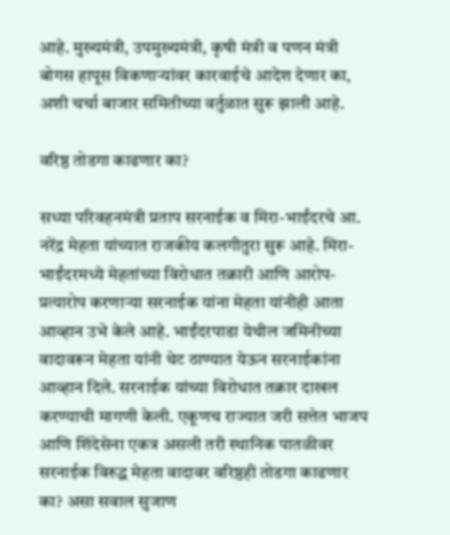आहे. मुख्यमंत्री, उपमुख्यमंत्री, कृषी मंत्री व पणन मंत्री बोगस हापूस विकणाऱ्यांवर कारवाईचे आदेश देणार का, अशी चर्चा बाजार समितीच्या वर्तुळात सुरू झाली आहे.

वरिष्ठ तोडगा काढणार का?

सध्या परिवहनमंत्री प्रताप सरनाईक व मिरा-भाईंदरचे आ. नरेंद्र मेहता यांच्यात राजकीय कलगीतुरा सुरू आहे. मिरा-भाईंदरमध्ये मेहतांच्या विरोधात तक्रारी आणि आरोप-प्रत्यारोप करणाऱ्या सरनाईक यांना मेहता यांनीही आता आव्हान उभे केले आहे. भाईंदरपाडा येथील जमिनीच्या वादावरून मेहता यांनी थेट ठाण्यात येऊन सरनाईकांना आव्हान दिले. सरनाईक यांच्या विरोधात तक्रार दाखल करण्याची मागणी केली. एकूणच राज्यात जरी सत्तेत भाजप आणि शिंदेसेना एकत्र असली तरी स्थानिक पातळीवर सरनाईक विरुद्ध मेहता वादावर वरिष्ठही तोडगा काढणार का? असा सवाल सुजाण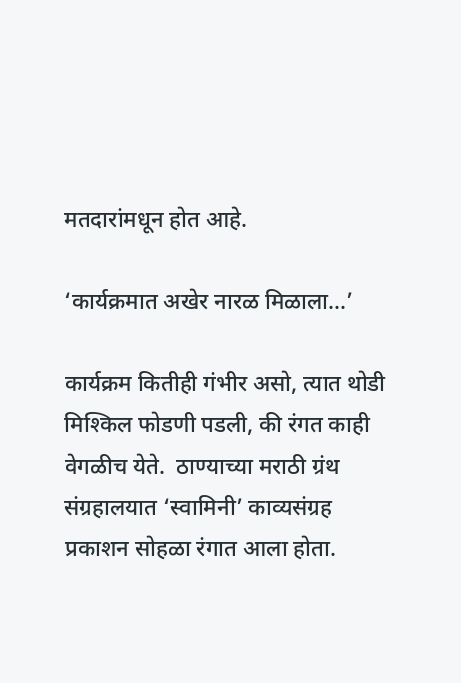मतदारांमधून होत आहे.

‘कार्यक्रमात अखेर नारळ मिळाला...’

कार्यक्रम कितीही गंभीर असो, त्यात थोडी मिश्किल फोडणी पडली, की रंगत काही वेगळीच येते.  ठाण्याच्या मराठी ग्रंथ संग्रहालयात ‘स्वामिनी’ काव्यसंग्रह प्रकाशन सोहळा रंगात आला होता.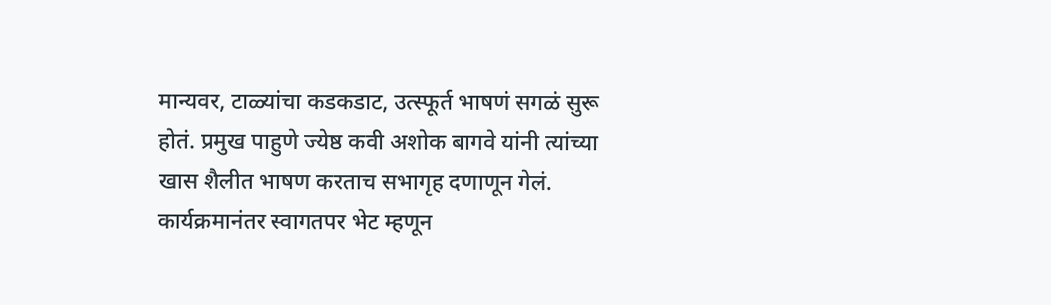मान्यवर, टाळ्यांचा कडकडाट, उत्स्फूर्त भाषणं सगळं सुरू होतं. प्रमुख पाहुणे ज्येष्ठ कवी अशोक बागवे यांनी त्यांच्या खास शैलीत भाषण करताच सभागृह दणाणून गेलं. कार्यक्रमानंतर स्वागतपर भेट म्हणून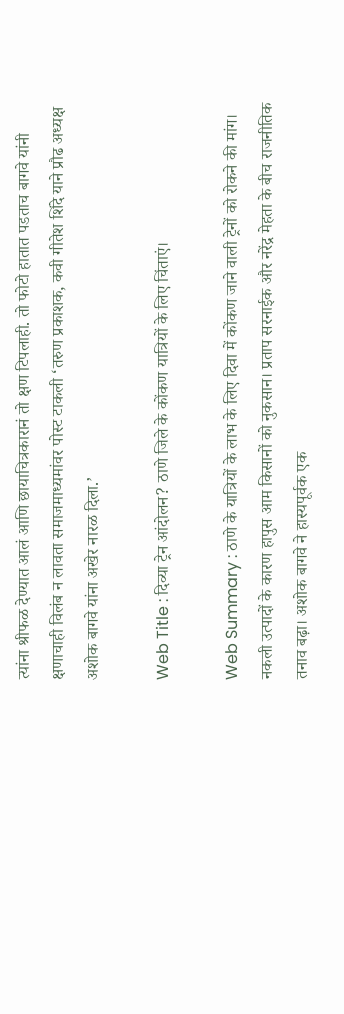त्यांना श्रीफळ देण्यात आलं आणि छायाचित्रकारानं तो क्षण टिपलाही. तो फोटो हातात पडताच बागवे यांनी क्षणाचाही विलंब न लावता समाजमाध्यमांवर पोस्ट टाकली ‘तरुण प्रकाशक, कवी गीतेश शिंदे याने प्रौढ अध्यक्ष अशोक बागवे यांना अखेर नारळ दिला.’

Web Title : दिव्या ट्रेन आंदोलन? ठाणे जिले के कोंकण यात्रियों के लिए चिंताएं।

Web Summary : ठाणे के यात्रियों के लाभ के लिए दिवा में कोंकण जाने वाली ट्रेनों को रोकने की मांग। नकली उत्पादों के कारण हापुस आम किसानों को नुकसान। प्रताप सरनाईक और नरेंद्र मेहता के बीच राजनीतिक तनाव बढ़ा। अशोक बागवे ने हास्यपूर्वक एक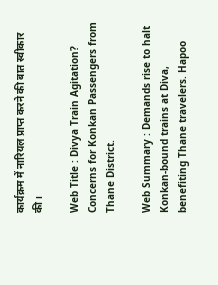कार्यक्रम में नारियल प्राप्त करने की बात स्वीकार की।

Web Title : Divya Train Agitation? Concerns for Konkan Passengers from Thane District.

Web Summary : Demands rise to halt Konkan-bound trains at Diva, benefiting Thane travelers. Hapoo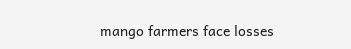mango farmers face losses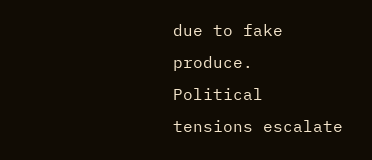due to fake produce. Political tensions escalate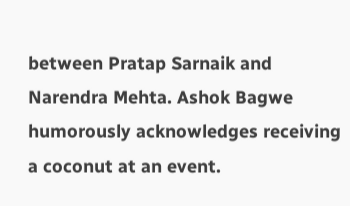between Pratap Sarnaik and Narendra Mehta. Ashok Bagwe humorously acknowledges receiving a coconut at an event.